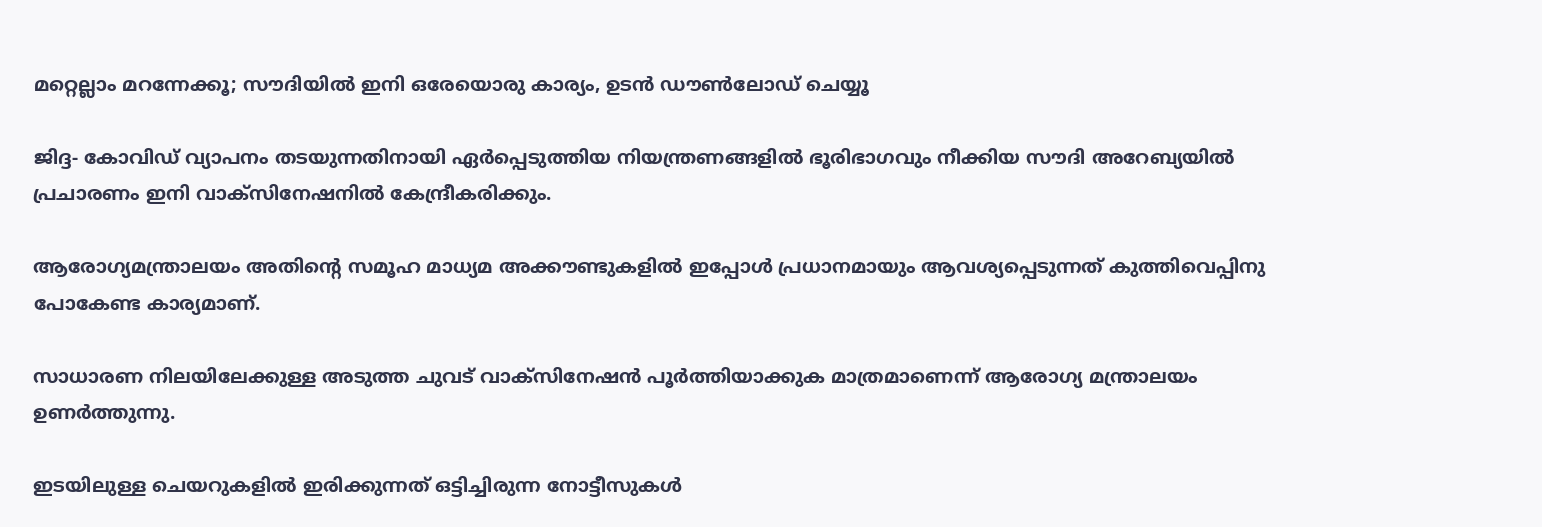മറ്റെല്ലാം മറന്നേക്കൂ; സൗദിയില്‍ ഇനി ഒരേയൊരു കാര്യം, ഉടന്‍ ഡൗണ്‍ലോഡ് ചെയ്യൂ

ജിദ്ദ- കോവിഡ് വ്യാപനം തടയുന്നതിനായി ഏര്‍പ്പെടുത്തിയ നിയന്ത്രണങ്ങളില്‍ ഭൂരിഭാഗവും നീക്കിയ സൗദി അറേബ്യയില്‍ പ്രചാരണം ഇനി വാക്‌സിനേഷനില്‍ കേന്ദ്രീകരിക്കും.

ആരോഗ്യമന്ത്രാലയം അതിന്റെ സമൂഹ മാധ്യമ അക്കൗണ്ടുകളില്‍ ഇപ്പോള്‍ പ്രധാനമായും ആവശ്യപ്പെടുന്നത് കുത്തിവെപ്പിനു പോകേണ്ട കാര്യമാണ്.

സാധാരണ നിലയിലേക്കുള്ള അടുത്ത ചുവട് വാക്‌സിനേഷന്‍ പൂര്‍ത്തിയാക്കുക മാത്രമാണെന്ന് ആരോഗ്യ മന്ത്രാലയം ഉണര്‍ത്തുന്നു.

ഇടയിലുള്ള ചെയറുകളില്‍ ഇരിക്കുന്നത് ഒട്ടിച്ചിരുന്ന നോട്ടീസുകള്‍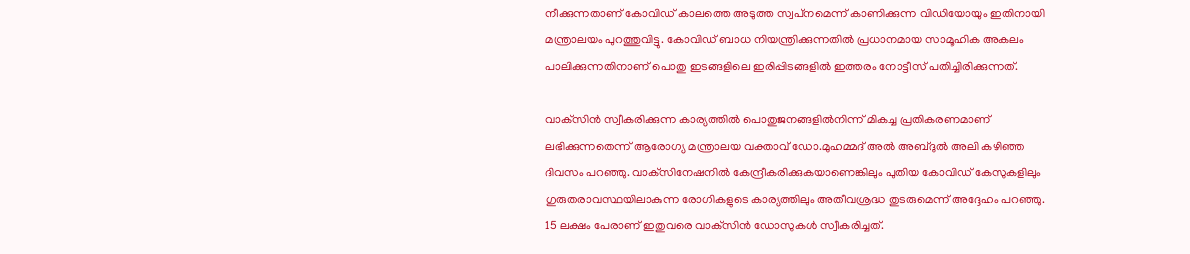നീക്കുന്നതാണ് കോവിഡ് കാലത്തെ അടുത്ത സ്വപ്‌നമെന്ന് കാണിക്കുന്ന വിഡിയോയും ഇതിനായി മന്ത്രാലയം പുറത്തുവിട്ടു. കോവിഡ് ബാധ നിയന്ത്രിക്കുന്നതില്‍ പ്രധാനമായ സാമൂഹിക അകലം പാലിക്കുന്നതിനാണ് പൊതു ഇടങ്ങളിലെ ഇരിപ്പിടങ്ങളില്‍ ഇത്തരം നോട്ടീസ് പതിച്ചിരിക്കുന്നത്.

വാക്‌സിന്‍ സ്വീകരിക്കുന്ന കാര്യത്തില്‍ പൊതുജനങ്ങളില്‍നിന്ന് മികച്ച പ്രതികരണമാണ് ലഭിക്കുന്നതെന്ന് ആരോഗ്യ മന്ത്രാലയ വക്താവ് ഡോ.മുഹമ്മദ് അല്‍ അബ്ദുല്‍ അലി കഴിഞ്ഞ ദിവസം പറഞ്ഞു. വാക്‌സിനേഷനില്‍ കേന്ദ്രീകരിക്കുകയാണെങ്കിലും പുതിയ കോവിഡ് കേസുകളിലും ഗുരുതരാവസ്ഥയിലാകുന്ന രോഗികളുടെ കാര്യത്തിലും അതീവശ്രദ്ധ തുടരുമെന്ന് അദ്ദേഹം പറഞ്ഞു. 15 ലക്ഷം പേരാണ് ഇതുവരെ വാക്‌സിന്‍ ഡോസുകള്‍ സ്വീകരിച്ചത്.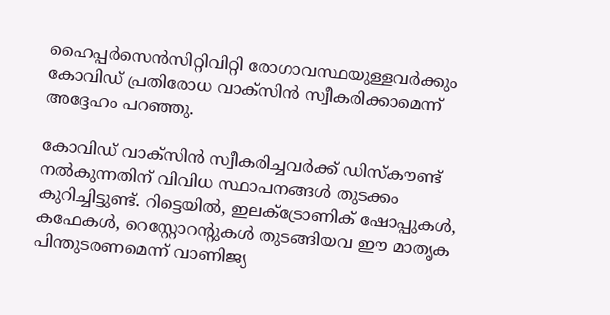ഹൈപ്പര്‍സെന്‍സിറ്റിവിറ്റി രോഗാവസ്ഥയുള്ളവര്‍ക്കും കോവിഡ് പ്രതിരോധ വാക്‌സിന്‍ സ്വീകരിക്കാമെന്ന് അദ്ദേഹം പറഞ്ഞു.

കോവിഡ് വാക്‌സിന്‍ സ്വീകരിച്ചവര്‍ക്ക് ഡിസ്‌കൗണ്ട് നല്‍കുന്നതിന് വിവിധ സ്ഥാപനങ്ങള്‍ തുടക്കം കുറിച്ചിട്ടുണ്ട്. റിട്ടെയില്‍, ഇലക്ട്രോണിക് ഷോപ്പുകള്‍, കഫേകള്‍, റെസ്റ്റോറന്റുകള്‍ തുടങ്ങിയവ ഈ മാതൃക പിന്തുടരണമെന്ന് വാണിജ്യ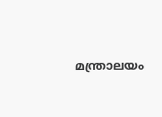മന്ത്രാലയം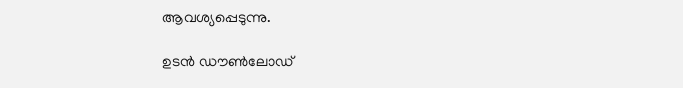ആവശ്യപ്പെടുന്നു.

ഉടന്‍ ഡൗണ്‍ലോഡ്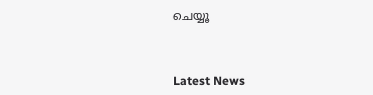ചെയ്യൂ



Latest News